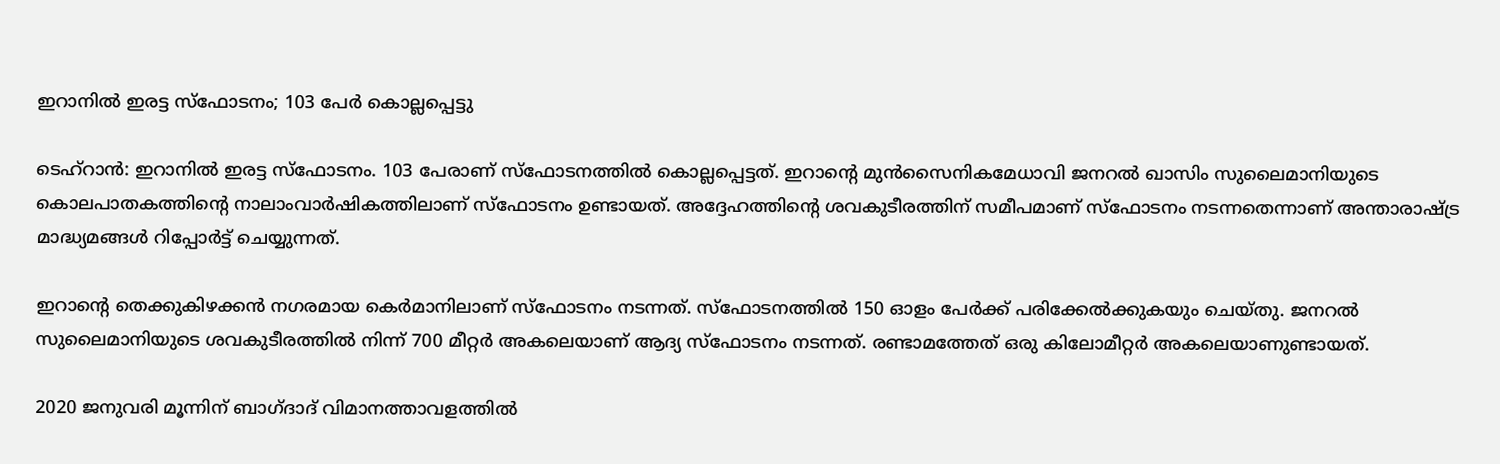ഇറാനിൽ ഇരട്ട സ്‌ഫോടനം; 103 പേർ കൊല്ലപ്പെട്ടു

ടെഹ്റാൻ: ഇറാനിൽ ഇരട്ട സ്‌ഫോടനം. 103 പേരാണ് സ്‌ഫോടനത്തിൽ കൊല്ലപ്പെട്ടത്. ഇറാന്റെ മുൻസൈനികമേധാവി ജനറൽ ഖാസിം സുലൈമാനിയുടെ കൊലപാതകത്തിന്റെ നാലാംവാർഷികത്തിലാണ് സ്‌ഫോടനം ഉണ്ടായത്. അദ്ദേഹത്തിന്റെ ശവകുടീരത്തിന് സമീപമാണ് സ്‌ഫോടനം നടന്നതെന്നാണ് അന്താരാഷ്ട്ര മാദ്ധ്യമങ്ങൾ റിപ്പോർട്ട് ചെയ്യുന്നത്.

ഇറാന്റെ തെക്കുകിഴക്കൻ നഗരമായ കെർമാനിലാണ് സ്ഫോടനം നടന്നത്. സ്‌ഫോടനത്തിൽ 150 ഓളം പേർക്ക് പരിക്കേൽക്കുകയും ചെയ്തു. ജനറൽ സുലൈമാനിയുടെ ശവകുടീരത്തിൽ നിന്ന് 700 മീറ്റർ അകലെയാണ് ആദ്യ സ്‌ഫോടനം നടന്നത്. രണ്ടാമത്തേത് ഒരു കിലോമീറ്റർ അകലെയാണുണ്ടായത്.

2020 ജനുവരി മൂന്നിന് ബാഗ്ദാദ് വിമാനത്താവളത്തിൽ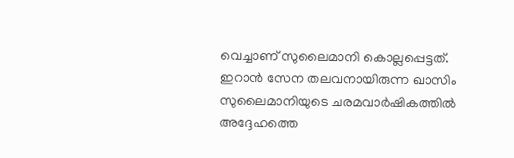വെച്ചാണ് സുലൈമാനി കൊല്ലപ്പെട്ടത്. ഇറാൻ സേന തലവനായിരുന്ന ഖാസിം സുലൈമാനിയുടെ ചരമവാർഷികത്തിൽ അദ്ദേഹത്തെ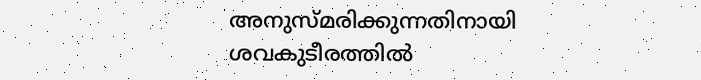അനുസ്മരിക്കുന്നതിനായി ശവകുടീരത്തിൽ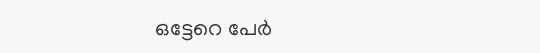ഒട്ടേറെ പേർ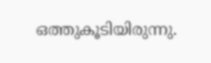ഒത്തുകൂടിയിരുന്നു.